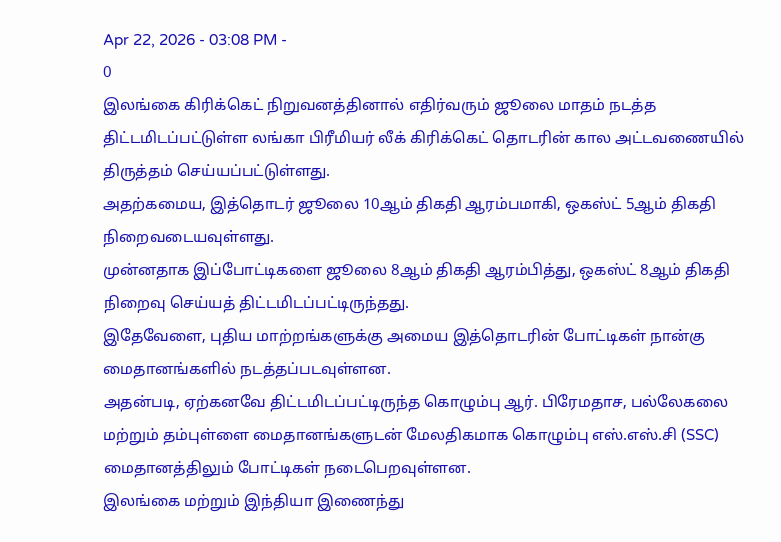Apr 22, 2026 - 03:08 PM -
0
இலங்கை கிரிக்கெட் நிறுவனத்தினால் எதிர்வரும் ஜூலை மாதம் நடத்த திட்டமிடப்பட்டுள்ள லங்கா பிரீமியர் லீக் கிரிக்கெட் தொடரின் கால அட்டவணையில் திருத்தம் செய்யப்பட்டுள்ளது.
அதற்கமைய, இத்தொடர் ஜூலை 10ஆம் திகதி ஆரம்பமாகி, ஒகஸ்ட் 5ஆம் திகதி நிறைவடையவுள்ளது.
முன்னதாக இப்போட்டிகளை ஜூலை 8ஆம் திகதி ஆரம்பித்து, ஒகஸ்ட் 8ஆம் திகதி நிறைவு செய்யத் திட்டமிடப்பட்டிருந்தது.
இதேவேளை, புதிய மாற்றங்களுக்கு அமைய இத்தொடரின் போட்டிகள் நான்கு மைதானங்களில் நடத்தப்படவுள்ளன.
அதன்படி, ஏற்கனவே திட்டமிடப்பட்டிருந்த கொழும்பு ஆர். பிரேமதாச, பல்லேகலை மற்றும் தம்புள்ளை மைதானங்களுடன் மேலதிகமாக கொழும்பு எஸ்.எஸ்.சி (SSC) மைதானத்திலும் போட்டிகள் நடைபெறவுள்ளன.
இலங்கை மற்றும் இந்தியா இணைந்து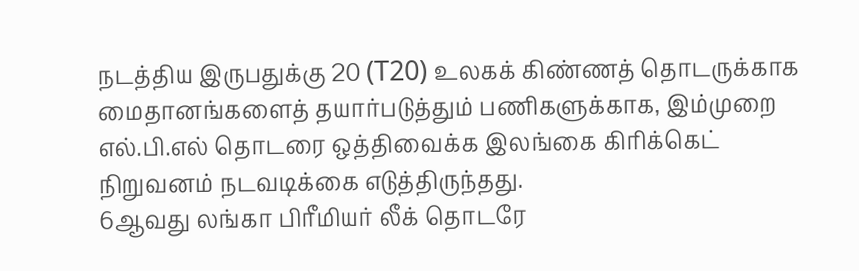நடத்திய இருபதுக்கு 20 (T20) உலகக் கிண்ணத் தொடருக்காக மைதானங்களைத் தயார்படுத்தும் பணிகளுக்காக, இம்முறை எல்.பி.எல் தொடரை ஒத்திவைக்க இலங்கை கிரிக்கெட் நிறுவனம் நடவடிக்கை எடுத்திருந்தது.
6ஆவது லங்கா பிரீமியர் லீக் தொடரே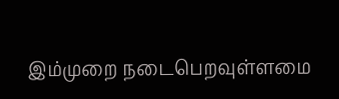இம்முறை நடைபெறவுள்ளமை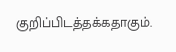குறிப்பிடத்தக்கதாகும்.